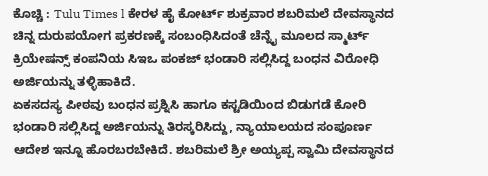ಕೊಚ್ಚಿ : Tulu Times l ಕೇರಳ ಹೈ ಕೋರ್ಟ್ ಶುಕ್ರವಾರ ಶಬರಿಮಲೆ ದೇವಸ್ಥಾನದ ಚಿನ್ನ ದುರುಪಯೋಗ ಪ್ರಕರಣಕ್ಕೆ ಸಂಬಂಧಿಸಿದಂತೆ ಚೆನ್ನೈ ಮೂಲದ ಸ್ಮಾರ್ಟ್ ಕ್ರಿಯೇಷನ್ಸ್ ಕಂಪನಿಯ ಸಿಇಒ ಪಂಕಜ್ ಭಂಡಾರಿ ಸಲ್ಲಿಸಿದ್ದ ಬಂಧನ ವಿರೋಧಿ ಅರ್ಜಿಯನ್ನು ತಳ್ಳಿಹಾಕಿದೆ.
ಏಕಸದಸ್ಯ ಪೀಠವು ಬಂಧನ ಪ್ರಶ್ನಿಸಿ ಹಾಗೂ ಕಸ್ಟಡಿಯಿಂದ ಬಿಡುಗಡೆ ಕೋರಿ ಭಂಡಾರಿ ಸಲ್ಲಿಸಿದ್ದ ಅರ್ಜಿಯನ್ನು ತಿರಸ್ಕರಿಸಿದ್ದು, ನ್ಯಾಯಾಲಯದ ಸಂಪೂರ್ಣ ಆದೇಶ ಇನ್ನೂ ಹೊರಬರಬೇಕಿದೆ. ಶಬರಿಮಲೆ ಶ್ರೀ ಅಯ್ಯಪ್ಪ ಸ್ವಾಮಿ ದೇವಸ್ಥಾನದ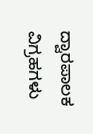ದ್ವಾರಪಾಲಕ ವಿಗ್ರಹಗಳು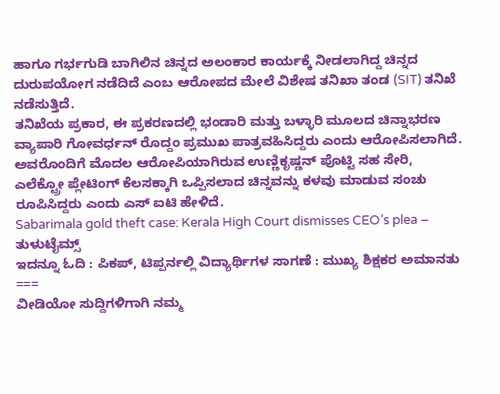ಹಾಗೂ ಗರ್ಭಗುಡಿ ಬಾಗಿಲಿನ ಚಿನ್ನದ ಅಲಂಕಾರ ಕಾರ್ಯಕ್ಕೆ ನೀಡಲಾಗಿದ್ದ ಚಿನ್ನದ ದುರುಪಯೋಗ ನಡೆದಿದೆ ಎಂಬ ಆರೋಪದ ಮೇಲೆ ವಿಶೇಷ ತನಿಖಾ ತಂಡ (SIT) ತನಿಖೆ ನಡೆಸುತ್ತಿದೆ.
ತನಿಖೆಯ ಪ್ರಕಾರ, ಈ ಪ್ರಕರಣದಲ್ಲಿ ಭಂಡಾರಿ ಮತ್ತು ಬಳ್ಳಾರಿ ಮೂಲದ ಚಿನ್ನಾಭರಣ ವ್ಯಾಪಾರಿ ಗೋವರ್ಧನ್ ರೊದ್ದಂ ಪ್ರಮುಖ ಪಾತ್ರವಹಿಸಿದ್ದರು ಎಂದು ಆರೋಪಿಸಲಾಗಿದೆ.
ಅವರೊಂದಿಗೆ ಮೊದಲ ಆರೋಪಿಯಾಗಿರುವ ಉಣ್ಣಿಕೃಷ್ಣನ್ ಪೊಟ್ಟಿ ಸಹ ಸೇರಿ, ಎಲೆಕ್ಟ್ರೋ ಪ್ಲೇಟಿಂಗ್ ಕೆಲಸಕ್ಕಾಗಿ ಒಪ್ಪಿಸಲಾದ ಚಿನ್ನವನ್ನು ಕಳವು ಮಾಡುವ ಸಂಚು ರೂಪಿಸಿದ್ದರು ಎಂದು ಎಸ್ ಐಟಿ ಹೇಳಿದೆ.
Sabarimala gold theft case: Kerala High Court dismisses CEO’s plea – ತುಳುಟೈಮ್ಸ್
ಇದನ್ನೂ ಓದಿ : ಪಿಕಪ್, ಟಿಪ್ಪರ್ನಲ್ಲಿ ವಿದ್ಯಾರ್ಥಿಗಳ ಸಾಗಣೆ : ಮುಖ್ಯ ಶಿಕ್ಷಕರ ಅಮಾನತು
===
ವೀಡಿಯೋ ಸುದ್ದಿಗಳಿಗಾಗಿ ನಮ್ಮ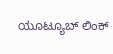ಯೂಟ್ಯೂಬ್ ಲಿಂಕ್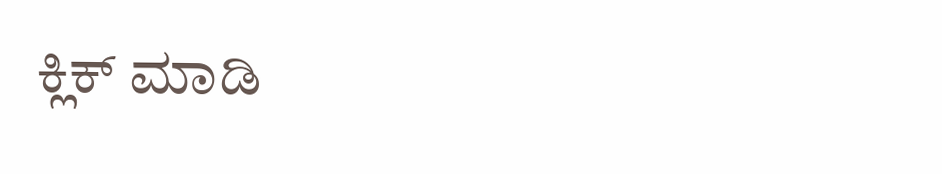ಕ್ಲಿಕ್ ಮಾಡಿ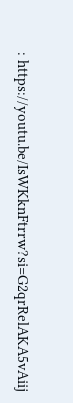: https://youtu.be/IsWKknFtrrw?si=G2qrRelAKA5vAiij